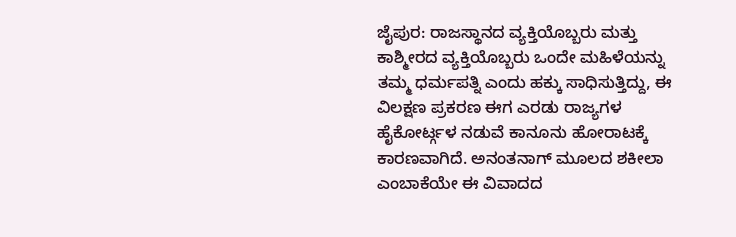ಜೈಪುರ: ರಾಜಸ್ಥಾನದ ವ್ಯಕ್ತಿಯೊಬ್ಬರು ಮತ್ತು ಕಾಶ್ಮೀರದ ವ್ಯಕ್ತಿಯೊಬ್ಬರು ಒಂದೇ ಮಹಿಳೆಯನ್ನು ತಮ್ಮ ಧರ್ಮಪತ್ನಿ ಎಂದು ಹಕ್ಕು ಸಾಧಿಸುತ್ತಿದ್ದು, ಈ ವಿಲಕ್ಷಣ ಪ್ರಕರಣ ಈಗ ಎರಡು ರಾಜ್ಯಗಳ ಹೈಕೋರ್ಟ್ಗಳ ನಡುವೆ ಕಾನೂನು ಹೋರಾಟಕ್ಕೆ ಕಾರಣವಾಗಿದೆ. ಅನಂತನಾಗ್ ಮೂಲದ ಶಕೀಲಾ ಎಂಬಾಕೆಯೇ ಈ ವಿವಾದದ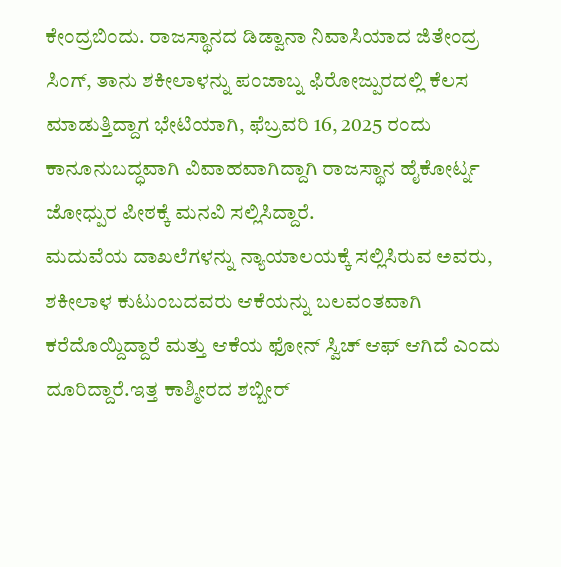ಕೇಂದ್ರಬಿಂದು. ರಾಜಸ್ಥಾನದ ಡಿಡ್ವಾನಾ ನಿವಾಸಿಯಾದ ಜಿತೇಂದ್ರ ಸಿಂಗ್, ತಾನು ಶಕೀಲಾಳನ್ನು ಪಂಜಾಬ್ನ ಫಿರೋಜ್ಪುರದಲ್ಲಿ ಕೆಲಸ ಮಾಡುತ್ತಿದ್ದಾಗ ಭೇಟಿಯಾಗಿ, ಫೆಬ್ರವರಿ 16, 2025 ರಂದು ಕಾನೂನುಬದ್ಧವಾಗಿ ವಿವಾಹವಾಗಿದ್ದಾಗಿ ರಾಜಸ್ಥಾನ ಹೈಕೋರ್ಟ್ನ ಜೋಧ್ಪುರ ಪೀಠಕ್ಕೆ ಮನವಿ ಸಲ್ಲಿಸಿದ್ದಾರೆ.
ಮದುವೆಯ ದಾಖಲೆಗಳನ್ನು ನ್ಯಾಯಾಲಯಕ್ಕೆ ಸಲ್ಲಿಸಿರುವ ಅವರು, ಶಕೀಲಾಳ ಕುಟುಂಬದವರು ಆಕೆಯನ್ನು ಬಲವಂತವಾಗಿ ಕರೆದೊಯ್ದಿದ್ದಾರೆ ಮತ್ತು ಆಕೆಯ ಫೋನ್ ಸ್ವಿಚ್ ಆಫ್ ಆಗಿದೆ ಎಂದು ದೂರಿದ್ದಾರೆ.ಇತ್ತ ಕಾಶ್ಮೀರದ ಶಬ್ಬೀರ್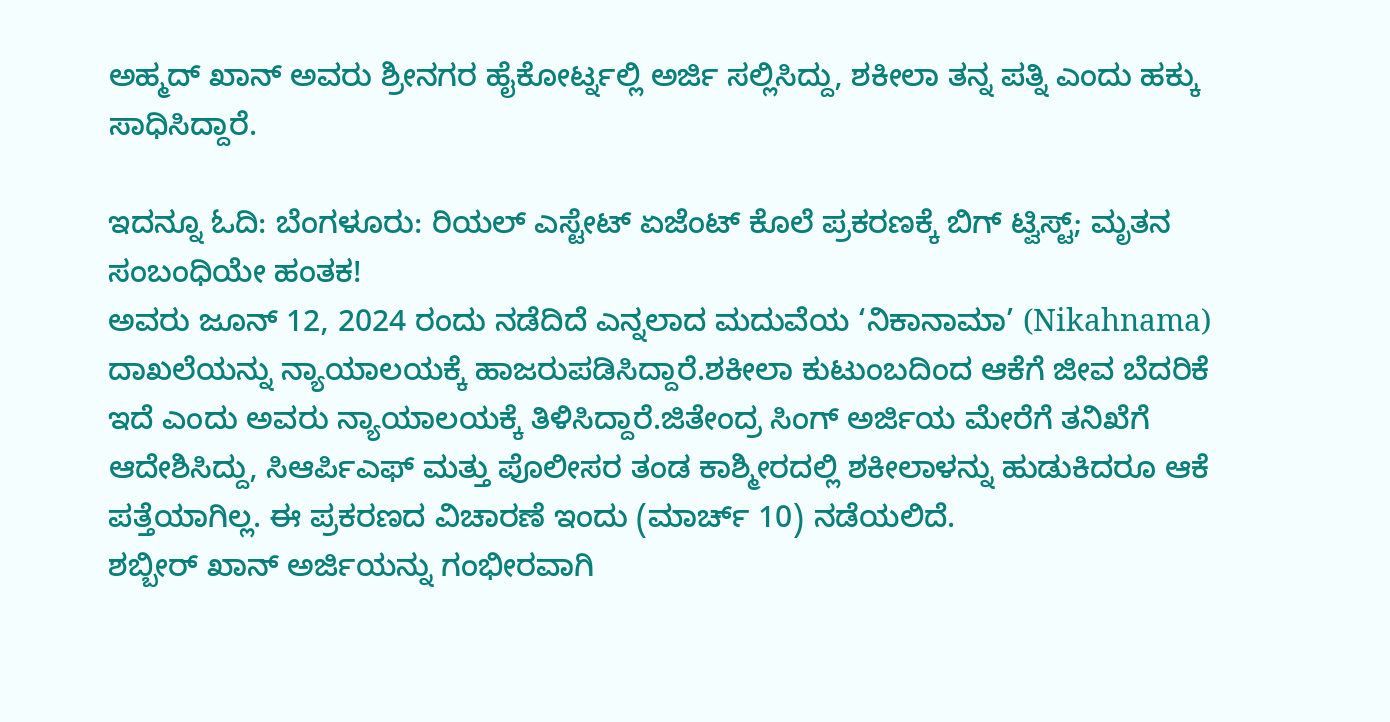ಅಹ್ಮದ್ ಖಾನ್ ಅವರು ಶ್ರೀನಗರ ಹೈಕೋರ್ಟ್ನಲ್ಲಿ ಅರ್ಜಿ ಸಲ್ಲಿಸಿದ್ದು, ಶಕೀಲಾ ತನ್ನ ಪತ್ನಿ ಎಂದು ಹಕ್ಕು ಸಾಧಿಸಿದ್ದಾರೆ.

ಇದನ್ನೂ ಓದಿ: ಬೆಂಗಳೂರು: ರಿಯಲ್ ಎಸ್ಟೇಟ್ ಏಜೆಂಟ್ ಕೊಲೆ ಪ್ರಕರಣಕ್ಕೆ ಬಿಗ್ ಟ್ವಿಸ್ಟ್; ಮೃತನ ಸಂಬಂಧಿಯೇ ಹಂತಕ!
ಅವರು ಜೂನ್ 12, 2024 ರಂದು ನಡೆದಿದೆ ಎನ್ನಲಾದ ಮದುವೆಯ ‘ನಿಕಾನಾಮಾ’ (Nikahnama) ದಾಖಲೆಯನ್ನು ನ್ಯಾಯಾಲಯಕ್ಕೆ ಹಾಜರುಪಡಿಸಿದ್ದಾರೆ.ಶಕೀಲಾ ಕುಟುಂಬದಿಂದ ಆಕೆಗೆ ಜೀವ ಬೆದರಿಕೆ ಇದೆ ಎಂದು ಅವರು ನ್ಯಾಯಾಲಯಕ್ಕೆ ತಿಳಿಸಿದ್ದಾರೆ.ಜಿತೇಂದ್ರ ಸಿಂಗ್ ಅರ್ಜಿಯ ಮೇರೆಗೆ ತನಿಖೆಗೆ ಆದೇಶಿಸಿದ್ದು, ಸಿಆರ್ಪಿಎಫ್ ಮತ್ತು ಪೊಲೀಸರ ತಂಡ ಕಾಶ್ಮೀರದಲ್ಲಿ ಶಕೀಲಾಳನ್ನು ಹುಡುಕಿದರೂ ಆಕೆ ಪತ್ತೆಯಾಗಿಲ್ಲ. ಈ ಪ್ರಕರಣದ ವಿಚಾರಣೆ ಇಂದು (ಮಾರ್ಚ್ 10) ನಡೆಯಲಿದೆ.
ಶಬ್ಬೀರ್ ಖಾನ್ ಅರ್ಜಿಯನ್ನು ಗಂಭೀರವಾಗಿ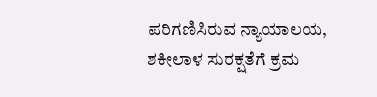ಪರಿಗಣಿಸಿರುವ ನ್ಯಾಯಾಲಯ, ಶಕೀಲಾಳ ಸುರಕ್ಷತೆಗೆ ಕ್ರಮ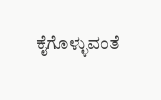ಕೈಗೊಳ್ಳುವಂತೆ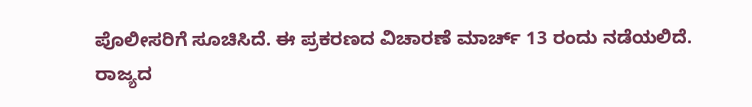ಪೊಲೀಸರಿಗೆ ಸೂಚಿಸಿದೆ. ಈ ಪ್ರಕರಣದ ವಿಚಾರಣೆ ಮಾರ್ಚ್ 13 ರಂದು ನಡೆಯಲಿದೆ.
ರಾಜ್ಯದ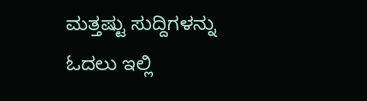ಮತ್ತಷ್ಟು ಸುದ್ದಿಗಳನ್ನು ಓದಲು ಇಲ್ಲಿ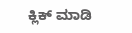ಕ್ಲಿಕ್ ಮಾಡಿ